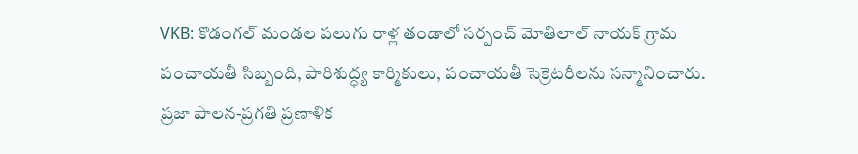VKB: కొడంగల్ మండల పలుగు రాళ్ల తండాలో సర్పంచ్ మోతిలాల్ నాయక్ గ్రామ పంచాయతీ సిబ్బంది, పారిశుద్ధ్య కార్మికులు, పంచాయతీ సెక్రెటరీలను సన్మానించారు. ప్రజా పాలన-ప్రగతి ప్రణాళిక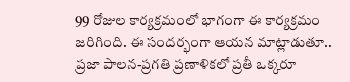99 రోజుల కార్యక్రమంలో భాగంగా ఈ కార్యక్రమం జరిగింది. ఈ సందర్భంగా ఆయన మాట్లాడుతూ.. ప్రజా పాలన-ప్రగతి ప్రణాళికలో ప్రతీ ఒక్కరూ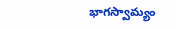భాగస్వామ్యం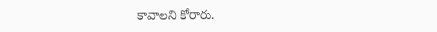కావాలని కోరారు.